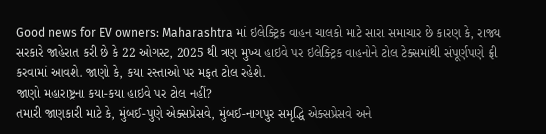Good news for EV owners: Maharashtra માં ઇલેક્ટ્રિક વાહન ચાલકો માટે સારા સમાચાર છે કારણ કે, રાજ્ય સરકારે જાહેરાત કરી છે કે 22 ઓગસ્ટ, 2025 થી ત્રણ મુખ્ય હાઇવે પર ઇલેક્ટ્રિક વાહનોને ટોલ ટેક્સમાંથી સંપૂર્ણપણે ફ્રી કરવામાં આવશે. જાણો કે, કયા રસ્તાઓ પર મફત ટોલ રહેશે.
જાણો મહારાષ્ટ્રના કયા-કયા હાઇવે પર ટોલ નહીં?
તમારી જાણકારી માટે કે, મુંબઈ-પુણે એક્સપ્રેસવે, મુંબઈ-નાગપુર સમૃદ્ધિ એક્સપ્રેસવે અને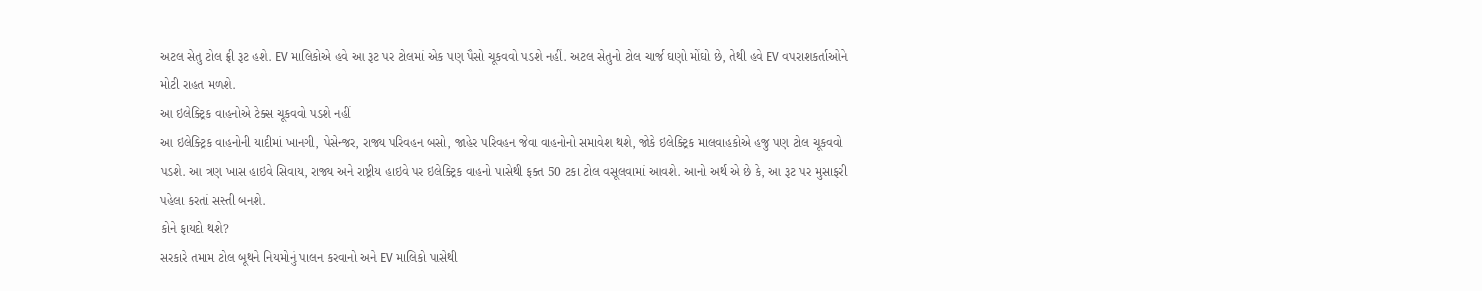અટલ સેતુ ટોલ ફ્રી રૂટ હશે. EV માલિકોએ હવે આ રૂટ પર ટોલમાં એક પણ પૈસો ચૂકવવો પડશે નહીં. અટલ સેતુનો ટોલ ચાર્જ ઘણો મોંઘો છે, તેથી હવે EV વપરાશકર્તાઓને મોટી રાહત મળશે.
આ ઇલેક્ટ્રિક વાહનોએ ટેક્સ ચૂકવવો પડશે નહીં
આ ઇલેક્ટ્રિક વાહનોની યાદીમાં ખાનગી, પેસેન્જર, રાજ્ય પરિવહન બસો, જાહેર પરિવહન જેવા વાહનોનો સમાવેશ થશે, જોકે ઇલેક્ટ્રિક માલવાહકોએ હજુ પણ ટોલ ચૂકવવો પડશે. આ ત્રણ ખાસ હાઇવે સિવાય, રાજ્ય અને રાષ્ટ્રીય હાઇવે પર ઇલેક્ટ્રિક વાહનો પાસેથી ફક્ત 50 ટકા ટોલ વસૂલવામાં આવશે. આનો અર્થ એ છે કે, આ રૂટ પર મુસાફરી પહેલા કરતાં સસ્તી બનશે.
કોને ફાયદો થશે?
સરકારે તમામ ટોલ બૂથને નિયમોનું પાલન કરવાનો અને EV માલિકો પાસેથી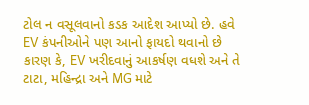ટોલ ન વસૂલવાનો કડક આદેશ આપ્યો છે. હવે EV કંપનીઓને પણ આનો ફાયદો થવાનો છે કારણ કે, EV ખરીદવાનું આકર્ષણ વધશે અને તે ટાટા, મહિન્દ્રા અને MG માટે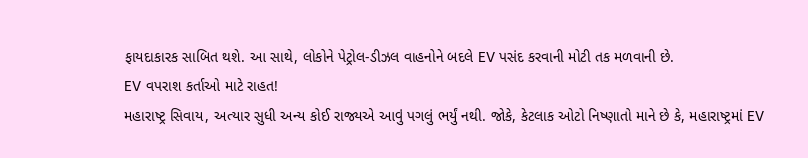ફાયદાકારક સાબિત થશે. આ સાથે, લોકોને પેટ્રોલ-ડીઝલ વાહનોને બદલે EV પસંદ કરવાની મોટી તક મળવાની છે.
EV વપરાશ કર્તાઓ માટે રાહત!
મહારાષ્ટ્ર સિવાય, અત્યાર સુધી અન્ય કોઈ રાજ્યએ આવું પગલું ભર્યું નથી. જોકે, કેટલાક ઓટો નિષ્ણાતો માને છે કે, મહારાષ્ટ્રમાં EV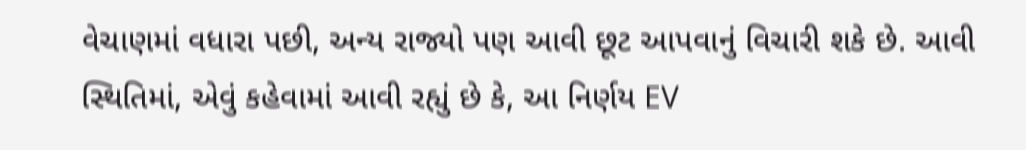વેચાણમાં વધારા પછી, અન્ય રાજ્યો પણ આવી છૂટ આપવાનું વિચારી શકે છે. આવી સ્થિતિમાં, એવું કહેવામાં આવી રહ્યું છે કે, આ નિર્ણય EV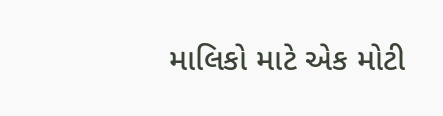માલિકો માટે એક મોટી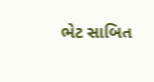ભેટ સાબિત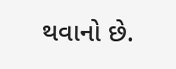થવાનો છે.